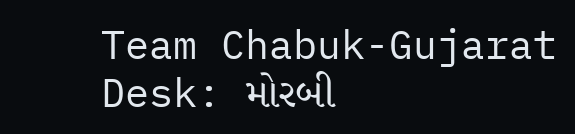Team Chabuk-Gujarat Desk: મોરબી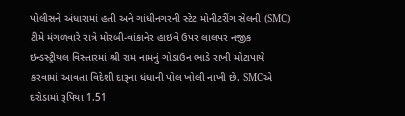પોલીસને અંધારામાં હતી અને ગાંધીનગરની સ્ટેટ મોનીટરીંગ સેલની (SMC) ટીમે મંગળવારે રાત્રે મોરબી-વાંકાનેર હાઇવે ઉપર લાલપર નજીક ઇન્ડસ્ટ્રીયલ વિસ્તારમાં શ્રી રામ નામનું ગોડાઉન ભાડે રાખી મોટાપાયે કરવામાં આવતા વિદેશી દારૂના ધંધાની પોલ ખોલી નાખી છે. SMCએ દરોડામાં રૂપિયા 1.51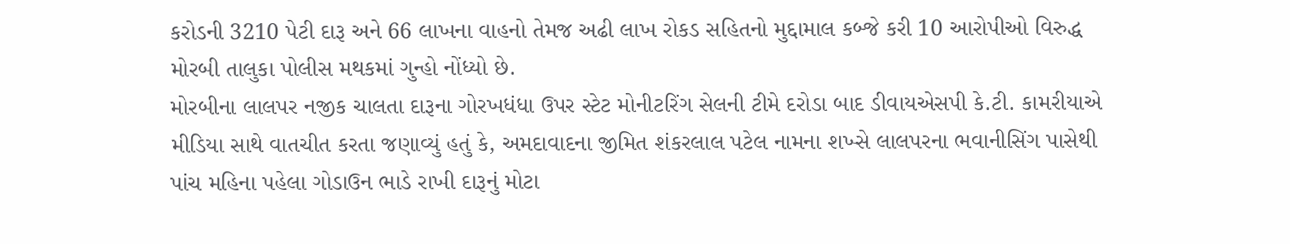કરોડની 3210 પેટી દારૂ અને 66 લાખના વાહનો તેમજ અઢી લાખ રોકડ સહિતનો મુદ્દામાલ કબ્જે કરી 10 આરોપીઓ વિરુદ્ધ મોરબી તાલુકા પોલીસ મથકમાં ગુન્હો નોંધ્યો છે.
મોરબીના લાલપર નજીક ચાલતા દારૂના ગોરખધંધા ઉપર સ્ટેટ મોનીટરિંગ સેલની ટીમે દરોડા બાદ ડીવાયએસપી કે.ટી. કામરીયાએ મીડિયા સાથે વાતચીત કરતા જણાવ્યું હતું કે, અમદાવાદના જીમિત શંકરલાલ પટેલ નામના શખ્સે લાલપરના ભવાનીસિંગ પાસેથી પાંચ મહિના પહેલા ગોડાઉન ભાડે રાખી દારૂનું મોટા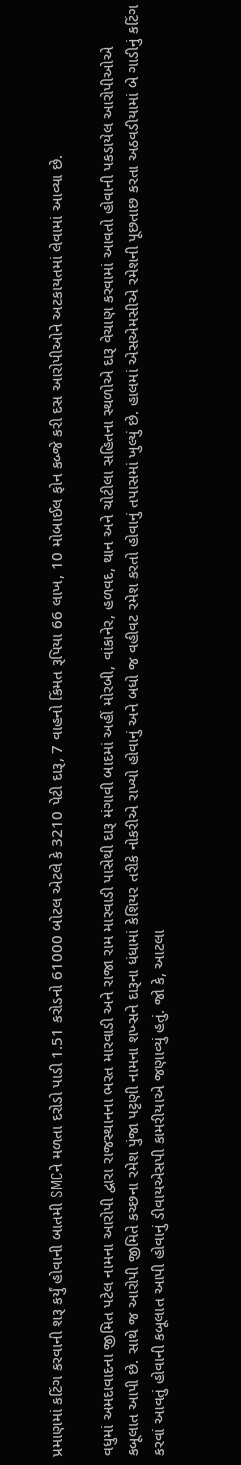પ્રમાણમાં કટિંગ કરવાની શરૂ કર્યું હોવાની બાતમી SMCને મળતા દરોડો પાડી 1.51 કરોડનો 61000 બોટલ એટલે કે 3210 પેટી દારૂ, 7 વાહનો કિંમત રૂપિયા 66 લાખ, 10 મોબાઈલ ફોન કબ્જે કરી દસ આરોપીઓને અટકાયતમાં લેવામાં આવ્યા છે.

વધુમાં અમદાવાદના જીમિત પટેલ નામના આરોપી દ્વારા રાજસ્થાનના ભરત મારવાડી અને રાજા રામ મારવાડી પાસેથી દારૂ મંગાવી બાદમાં અહીં મોરબી, વાંકાનેર, હળવદ, થાન અને ચોટીલા સહિતના સ્થળોએ દારૂ વેચાણ કરવામાં આવતો હોવાની પકડાયેલ આરોપીઓએ કબૂલાત આપી છે. સાથે જ આરોપી જીમિતે કચ્છના રમેશ પુંજા પટ્ટણી નામના શખ્સને દારૂના ધંધામાં કેશિયર તરીકે નોકરીએ રાખ્યો હોવાનું અને બધો જ વહીવટ રમેશ કરતો હોવાનું તપાસમાં ખુલ્યું છે. હાલમાં એસએમસીએ રમેશની પૂછતાછ કરતા અઠવડીયામાં બે ગાડીનું કટિંગ કરવાં આવતું હોવાની કબૂલાત આપી હોવાનું ડીવાયએસપી કામરીયાએ જણાવ્યું હતું. જો કે, આટલા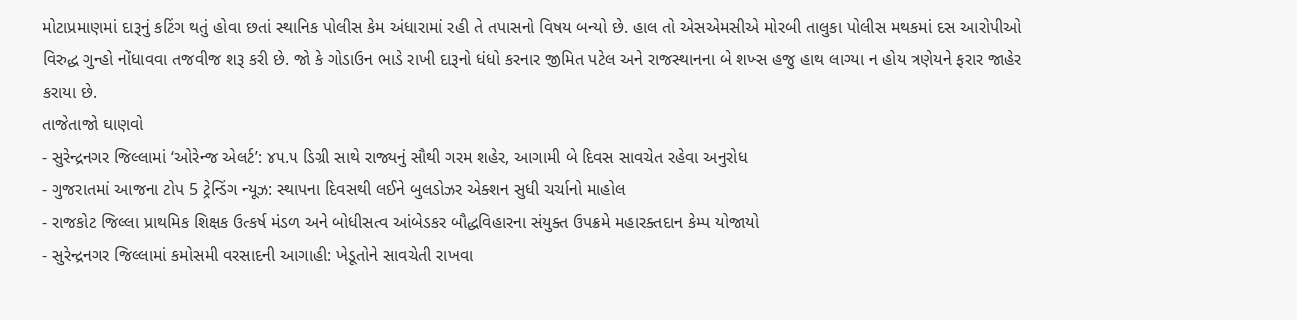મોટાપ્રમાણમાં દારૂનું કટિંગ થતું હોવા છતાં સ્થાનિક પોલીસ કેમ અંધારામાં રહી તે તપાસનો વિષય બન્યો છે. હાલ તો એસએમસીએ મોરબી તાલુકા પોલીસ મથકમાં દસ આરોપીઓ વિરુદ્ધ ગુન્હો નોંધાવવા તજવીજ શરૂ કરી છે. જો કે ગોડાઉન ભાડે રાખી દારૂનો ધંધો કરનાર જીમિત પટેલ અને રાજસ્થાનના બે શખ્સ હજુ હાથ લાગ્યા ન હોય ત્રણેયને ફરાર જાહેર કરાયા છે.
તાજેતાજો ઘાણવો
- સુરેન્દ્રનગર જિલ્લામાં ‘ઓરેન્જ એલર્ટ’: ૪૫.૫ ડિગ્રી સાથે રાજ્યનું સૌથી ગરમ શહેર, આગામી બે દિવસ સાવચેત રહેવા અનુરોધ
- ગુજરાતમાં આજના ટોપ 5 ટ્રેન્ડિંગ ન્યૂઝ: સ્થાપના દિવસથી લઈને બુલડોઝર એક્શન સુધી ચર્ચાનો માહોલ
- રાજકોટ જિલ્લા પ્રાથમિક શિક્ષક ઉત્કર્ષ મંડળ અને બોધીસત્વ આંબેડકર બૌદ્ધવિહારના સંયુક્ત ઉપક્રમે મહારક્તદાન કેમ્પ યોજાયો
- સુરેન્દ્રનગર જિલ્લામાં કમોસમી વરસાદની આગાહી: ખેડૂતોને સાવચેતી રાખવા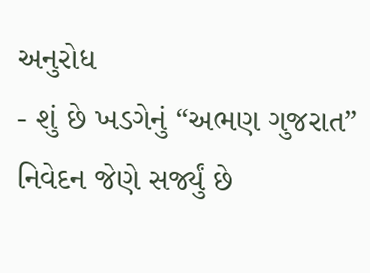અનુરોધ
- શું છે ખડગેનું “અભણ ગુજરાત” નિવેદન જેણે સર્જ્યું છે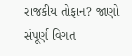રાજકીય તોફાન? જાણો સંપૂર્ણ વિગત